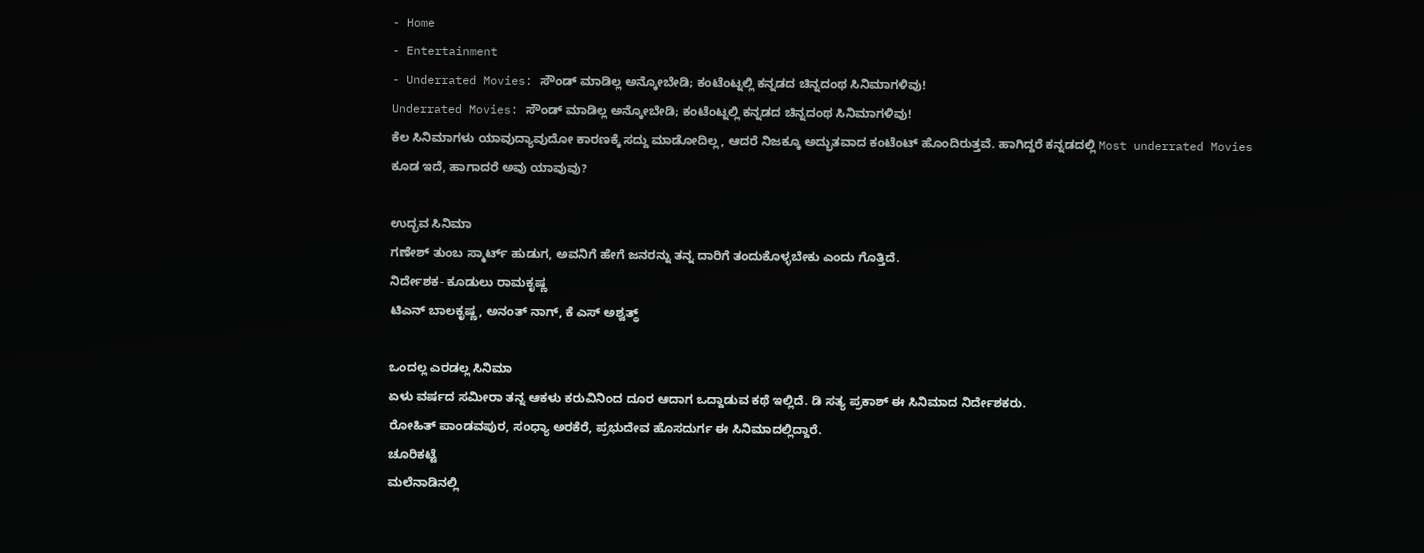- Home
- Entertainment
- Underrated Movies: ಸೌಂಡ್ ಮಾಡಿಲ್ಲ ಅನ್ಕೋಬೇಡಿ; ಕಂಟೆಂಟ್ನಲ್ಲಿ ಕನ್ನಡದ ಚಿನ್ನದಂಥ ಸಿನಿಮಾಗಳಿವು!
Underrated Movies: ಸೌಂಡ್ ಮಾಡಿಲ್ಲ ಅನ್ಕೋಬೇಡಿ; ಕಂಟೆಂಟ್ನಲ್ಲಿ ಕನ್ನಡದ ಚಿನ್ನದಂಥ ಸಿನಿಮಾಗಳಿವು!
ಕೆಲ ಸಿನಿಮಾಗಳು ಯಾವುದ್ಯಾವುದೋ ಕಾರಣಕ್ಕೆ ಸದ್ದು ಮಾಡೋದಿಲ್ಲ, ಆದರೆ ನಿಜಕ್ಕೂ ಅದ್ಭುತವಾದ ಕಂಟೆಂಟ್ ಹೊಂದಿರುತ್ತವೆ. ಹಾಗಿದ್ದರೆ ಕನ್ನಡದಲ್ಲಿ Most underrated Movies ಕೂಡ ಇದೆ, ಹಾಗಾದರೆ ಅವು ಯಾವುವು?

ಉದ್ಭವ ಸಿನಿಮಾ
ಗಣೇಶ್ ತುಂಬ ಸ್ಮಾರ್ಟ್ ಹುಡುಗ, ಅವನಿಗೆ ಹೇಗೆ ಜನರನ್ನು ತನ್ನ ದಾರಿಗೆ ತಂದುಕೊಳ್ಳಬೇಕು ಎಂದು ಗೊತ್ತಿದೆ.
ನಿರ್ದೇಶಕ- ಕೂಡುಲು ರಾಮಕೃಷ್ಣ
ಟಿಎನ್ ಬಾಲಕೃಷ್ಣ, ಅನಂತ್ ನಾಗ್, ಕೆ ಎಸ್ ಅಶ್ವತ್ಥ್

ಒಂದಲ್ಲ ಎರಡಲ್ಲ ಸಿನಿಮಾ
ಏಳು ವರ್ಷದ ಸಮೀರಾ ತನ್ನ ಆಕಳು ಕರುವಿನಿಂದ ದೂರ ಆದಾಗ ಒದ್ದಾಡುವ ಕಥೆ ಇಲ್ಲಿದೆ. ಡಿ ಸತ್ಯ ಪ್ರಕಾಶ್ ಈ ಸಿನಿಮಾದ ನಿರ್ದೇಶಕರು.
ರೋಹಿತ್ ಪಾಂಡವಪುರ, ಸಂಧ್ಯಾ ಅರಕೆರೆ, ಪ್ರಭುದೇವ ಹೊಸದುರ್ಗ ಈ ಸಿನಿಮಾದಲ್ಲಿದ್ದಾರೆ.
ಚೂರಿಕಟ್ಟೆ
ಮಲೆನಾಡಿನಲ್ಲಿ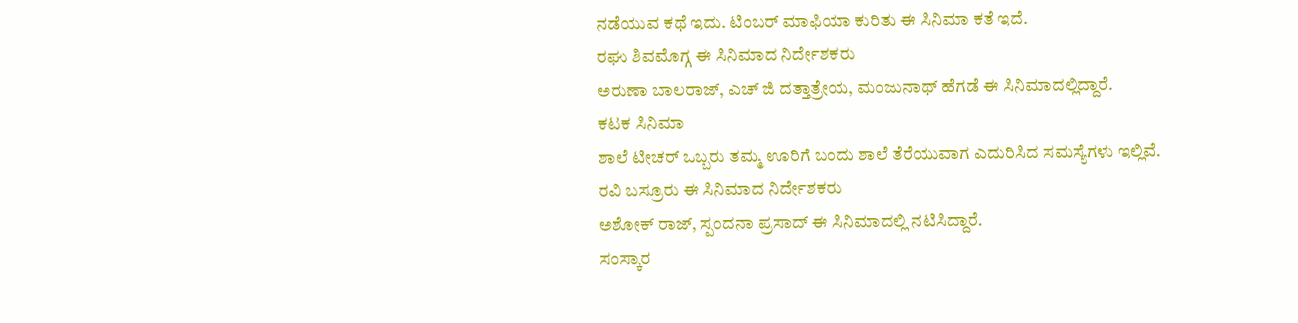ನಡೆಯುವ ಕಥೆ ಇದು. ಟಿಂಬರ್ ಮಾಫಿಯಾ ಕುರಿತು ಈ ಸಿನಿಮಾ ಕತೆ ಇದೆ.
ರಘು ಶಿವಮೊಗ್ಗ ಈ ಸಿನಿಮಾದ ನಿರ್ದೇಶಕರು
ಅರುಣಾ ಬಾಲರಾಜ್, ಎಚ್ ಜಿ ದತ್ತಾತ್ರೇಯ, ಮಂಜುನಾಥ್ ಹೆಗಡೆ ಈ ಸಿನಿಮಾದಲ್ಲಿದ್ದಾರೆ.
ಕಟಕ ಸಿನಿಮಾ
ಶಾಲೆ ಟೀಚರ್ ಒಬ್ಬರು ತಮ್ಮ ಊರಿಗೆ ಬಂದು ಶಾಲೆ ತೆರೆಯುವಾಗ ಎದುರಿಸಿದ ಸಮಸ್ಯೆಗಳು ಇಲ್ಲಿವೆ.
ರವಿ ಬಸ್ರೂರು ಈ ಸಿನಿಮಾದ ನಿರ್ದೇಶಕರು
ಅಶೋಕ್ ರಾಜ್, ಸ್ಪಂದನಾ ಪ್ರಸಾದ್ ಈ ಸಿನಿಮಾದಲ್ಲಿ ನಟಿಸಿದ್ದಾರೆ.
ಸಂಸ್ಕಾರ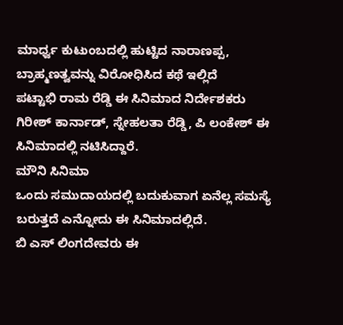ಮಾರ್ಧ್ವ ಕುಟುಂಬದಲ್ಲಿ ಹುಟ್ಟಿದ ನಾರಾಣಪ್ಪ, ಬ್ರಾಹ್ಮಣತ್ವವನ್ನು ವಿರೋಧಿಸಿದ ಕಥೆ ಇಲ್ಲಿದೆ
ಪಟ್ಟಾಭಿ ರಾಮ ರೆಡ್ಡಿ ಈ ಸಿನಿಮಾದ ನಿರ್ದೇಶಕರು
ಗಿರೀಶ್ ಕಾರ್ನಾಡ್, ಸ್ನೇಹಲತಾ ರೆಡ್ಡಿ, ಪಿ ಲಂಕೇಶ್ ಈ ಸಿನಿಮಾದಲ್ಲಿ ನಟಿಸಿದ್ದಾರೆ.
ಮೌನಿ ಸಿನಿಮಾ
ಒಂದು ಸಮುದಾಯದಲ್ಲಿ ಬದುಕುವಾಗ ಏನೆಲ್ಲ ಸಮಸ್ಯೆ ಬರುತ್ತದೆ ಎನ್ನೋದು ಈ ಸಿನಿಮಾದಲ್ಲಿದೆ.
ಬಿ ಎಸ್ ಲಿಂಗದೇವರು ಈ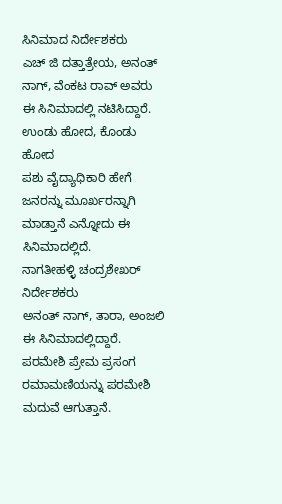ಸಿನಿಮಾದ ನಿರ್ದೇಶಕರು
ಎಚ್ ಜಿ ದತ್ತಾತ್ರೇಯ, ಅನಂತ್ ನಾಗ್, ವೆಂಕಟ ರಾವ್ ಅವರು ಈ ಸಿನಿಮಾದಲ್ಲಿ ನಟಿಸಿದ್ದಾರೆ.
ಉಂಡು ಹೋದ, ಕೊಂಡು ಹೋದ
ಪಶು ವೈದ್ಯಾಧಿಕಾರಿ ಹೇಗೆ ಜನರನ್ನು ಮೂರ್ಖರನ್ನಾಗಿ ಮಾಡ್ತಾನೆ ಎನ್ನೋದು ಈ ಸಿನಿಮಾದಲ್ಲಿದೆ.
ನಾಗತೀಹಳ್ಳಿ ಚಂದ್ರಶೇಖರ್ ನಿರ್ದೇಶಕರು
ಅನಂತ್ ನಾಗ್, ತಾರಾ, ಅಂಜಲಿ ಈ ಸಿನಿಮಾದಲ್ಲಿದ್ದಾರೆ.
ಪರಮೇಶಿ ಪ್ರೇಮ ಪ್ರಸಂಗ
ರಮಾಮಣಿಯನ್ನು ಪರಮೇಶಿ ಮದುವೆ ಆಗುತ್ತಾನೆ.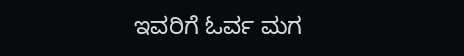ಇವರಿಗೆ ಓರ್ವ ಮಗ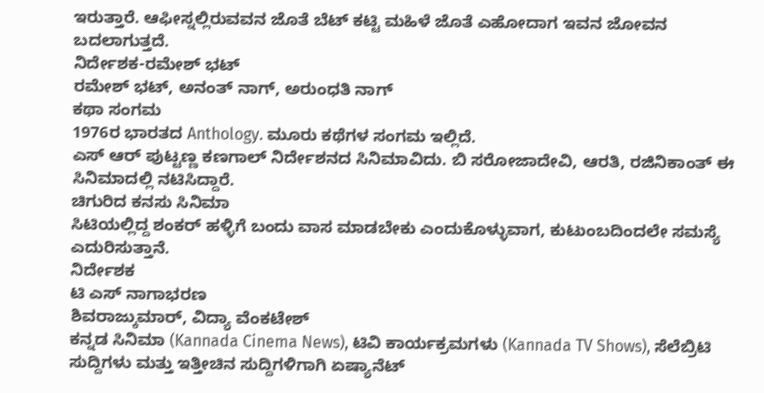ಇರುತ್ತಾರೆ. ಆಫೀಸ್ನಲ್ಲಿರುವವನ ಜೊತೆ ಬೆಟ್ ಕಟ್ಟಿ ಮಹಿಳೆ ಜೊತೆ ಎಹೋದಾಗ ಇವನ ಜೋವನ ಬದಲಾಗುತ್ತದೆ.
ನಿರ್ದೇಶಕ-ರಮೇಶ್ ಭಟ್
ರಮೇಶ್ ಭಟ್, ಅನಂತ್ ನಾಗ್, ಅರುಂಧತಿ ನಾಗ್
ಕಥಾ ಸಂಗಮ
1976ರ ಭಾರತದ Anthology. ಮೂರು ಕಥೆಗಳ ಸಂಗಮ ಇಲ್ಲಿದೆ.
ಎಸ್ ಆರ್ ಪುಟ್ಟಣ್ಣ ಕಣಗಾಲ್ ನಿರ್ದೇಶನದ ಸಿನಿಮಾವಿದು. ಬಿ ಸರೋಜಾದೇವಿ, ಆರತಿ, ರಜಿನಿಕಾಂತ್ ಈ ಸಿನಿಮಾದಲ್ಲಿ ನಟಿಸಿದ್ದಾರೆ.
ಚಿಗುರಿದ ಕನಸು ಸಿನಿಮಾ
ಸಿಟಿಯಲ್ಲಿದ್ದ ಶಂಕರ್ ಹಳ್ಳಿಗೆ ಬಂದು ವಾಸ ಮಾಡಬೇಕು ಎಂದುಕೊಳ್ಳುವಾಗ, ಕುಟುಂಬದಿಂದಲೇ ಸಮಸ್ಯೆ ಎದುರಿಸುತ್ತಾನೆ.
ನಿರ್ದೇಶಕ
ಟಿ ಎಸ್ ನಾಗಾಭರಣ
ಶಿವರಾಜ್ಕುಮಾರ್, ವಿದ್ಯಾ ವೆಂಕಟೇಶ್
ಕನ್ನಡ ಸಿನಿಮಾ (Kannada Cinema News), ಟಿವಿ ಕಾರ್ಯಕ್ರಮಗಳು (Kannada TV Shows), ಸೆಲೆಬ್ರಿಟಿ ಸುದ್ದಿಗಳು ಮತ್ತು ಇತ್ತೀಚಿನ ಸುದ್ದಿಗಳಿಗಾಗಿ ಏಷ್ಯಾನೆಟ್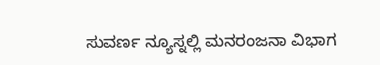ಸುವರ್ಣ ನ್ಯೂಸ್ನಲ್ಲಿ ಮನರಂಜನಾ ವಿಭಾಗ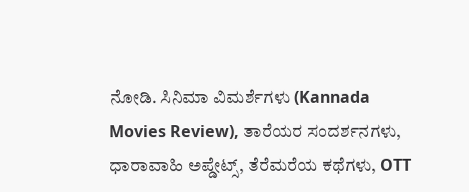ನೋಡಿ. ಸಿನಿಮಾ ವಿಮರ್ಶೆಗಳು (Kannada Movies Review), ತಾರೆಯರ ಸಂದರ್ಶನಗಳು, ಧಾರಾವಾಹಿ ಅಪ್ಡೇಟ್ಸ್, ತೆರೆಮರೆಯ ಕಥೆಗಳು, OTT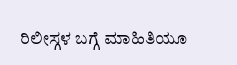ರಿಲೀಸ್ಗಳ ಬಗ್ಗೆ ಮಾಹಿತಿಯೂ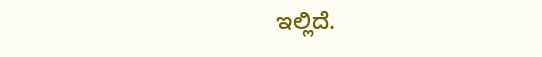ಇಲ್ಲಿದೆ.